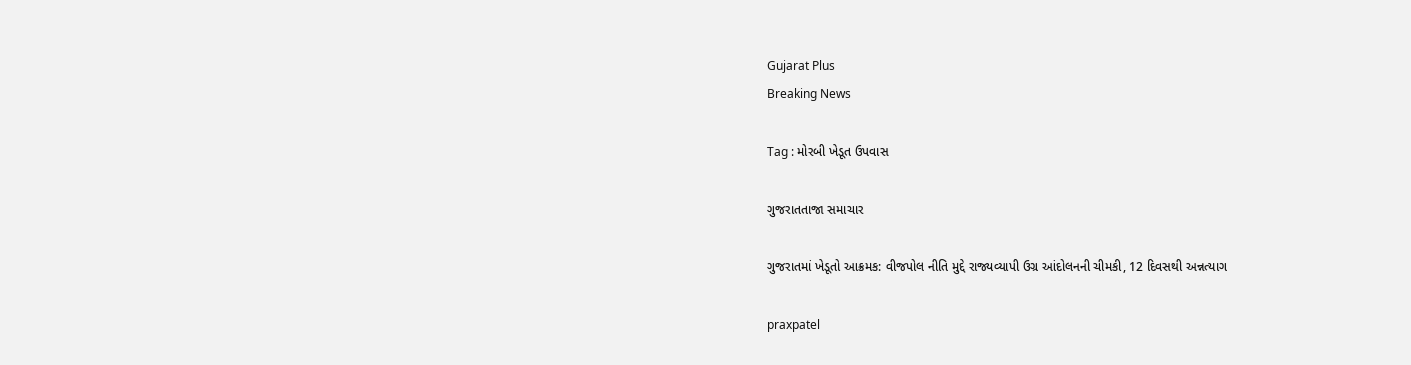Gujarat Plus
Breaking News

Tag : મોરબી ખેડૂત ઉપવાસ

ગુજરાતતાજા સમાચાર

ગુજરાતમાં ખેડૂતો આક્રમક: વીજપોલ નીતિ મુદ્દે રાજ્યવ્યાપી ઉગ્ર આંદોલનની ચીમકી, 12 દિવસથી અન્નત્યાગ

praxpatel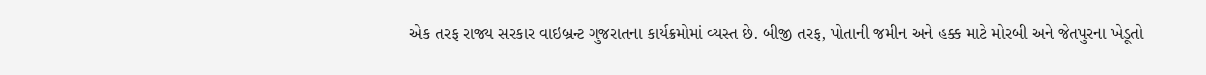એક તરફ રાજ્ય સરકાર વાઇબ્રન્ટ ગુજરાતના કાર્યક્રમોમાં વ્યસ્ત છે. બીજી તરફ, પોતાની જમીન અને હક્ક માટે મોરબી અને જેતપુરના ખેડૂતો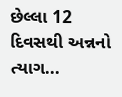છેલ્લા 12 દિવસથી અન્નનો ત્યાગ...